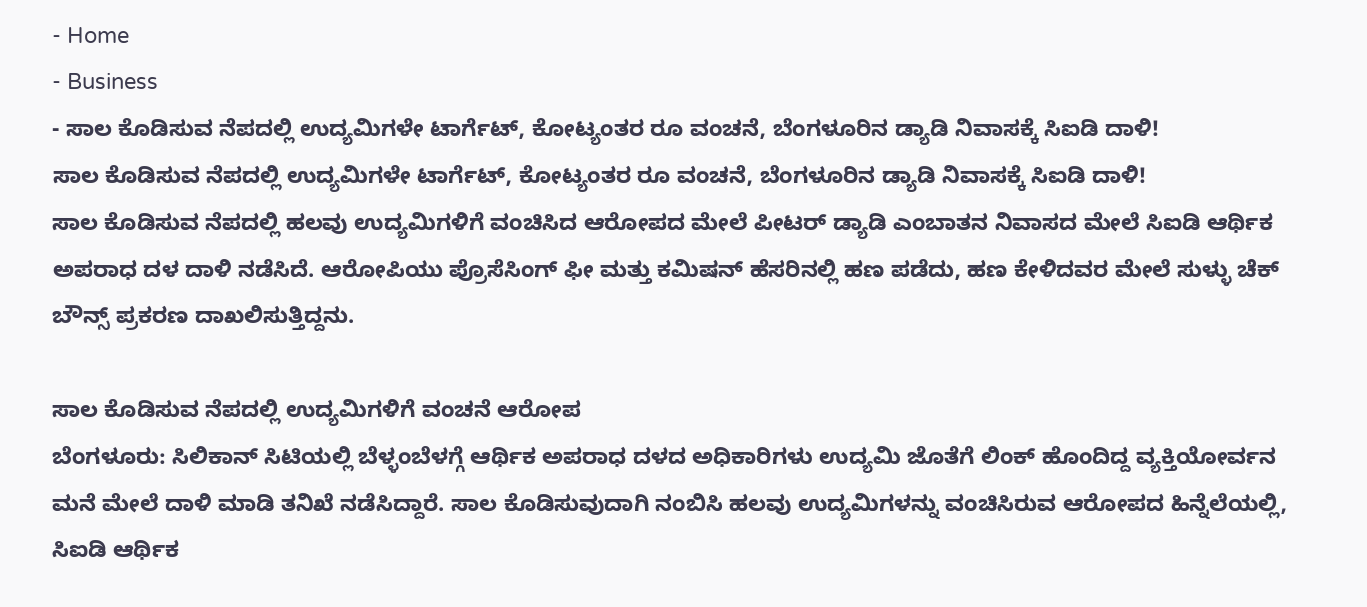- Home
- Business
- ಸಾಲ ಕೊಡಿಸುವ ನೆಪದಲ್ಲಿ ಉದ್ಯಮಿಗಳೇ ಟಾರ್ಗೆಟ್, ಕೋಟ್ಯಂತರ ರೂ ವಂಚನೆ, ಬೆಂಗಳೂರಿನ ಡ್ಯಾಡಿ ನಿವಾಸಕ್ಕೆ ಸಿಐಡಿ ದಾಳಿ!
ಸಾಲ ಕೊಡಿಸುವ ನೆಪದಲ್ಲಿ ಉದ್ಯಮಿಗಳೇ ಟಾರ್ಗೆಟ್, ಕೋಟ್ಯಂತರ ರೂ ವಂಚನೆ, ಬೆಂಗಳೂರಿನ ಡ್ಯಾಡಿ ನಿವಾಸಕ್ಕೆ ಸಿಐಡಿ ದಾಳಿ!
ಸಾಲ ಕೊಡಿಸುವ ನೆಪದಲ್ಲಿ ಹಲವು ಉದ್ಯಮಿಗಳಿಗೆ ವಂಚಿಸಿದ ಆರೋಪದ ಮೇಲೆ ಪೀಟರ್ ಡ್ಯಾಡಿ ಎಂಬಾತನ ನಿವಾಸದ ಮೇಲೆ ಸಿಐಡಿ ಆರ್ಥಿಕ ಅಪರಾಧ ದಳ ದಾಳಿ ನಡೆಸಿದೆ. ಆರೋಪಿಯು ಪ್ರೊಸೆಸಿಂಗ್ ಫೀ ಮತ್ತು ಕಮಿಷನ್ ಹೆಸರಿನಲ್ಲಿ ಹಣ ಪಡೆದು, ಹಣ ಕೇಳಿದವರ ಮೇಲೆ ಸುಳ್ಳು ಚೆಕ್ ಬೌನ್ಸ್ ಪ್ರಕರಣ ದಾಖಲಿಸುತ್ತಿದ್ದನು.

ಸಾಲ ಕೊಡಿಸುವ ನೆಪದಲ್ಲಿ ಉದ್ಯಮಿಗಳಿಗೆ ವಂಚನೆ ಆರೋಪ
ಬೆಂಗಳೂರು: ಸಿಲಿಕಾನ್ ಸಿಟಿಯಲ್ಲಿ ಬೆಳ್ಳಂಬೆಳಗ್ಗೆ ಆರ್ಥಿಕ ಅಪರಾಧ ದಳದ ಅಧಿಕಾರಿಗಳು ಉದ್ಯಮಿ ಜೊತೆಗೆ ಲಿಂಕ್ ಹೊಂದಿದ್ದ ವ್ಯಕ್ತಿಯೋರ್ವನ ಮನೆ ಮೇಲೆ ದಾಳಿ ಮಾಡಿ ತನಿಖೆ ನಡೆಸಿದ್ದಾರೆ. ಸಾಲ ಕೊಡಿಸುವುದಾಗಿ ನಂಬಿಸಿ ಹಲವು ಉದ್ಯಮಿಗಳನ್ನು ವಂಚಿಸಿರುವ ಆರೋಪದ ಹಿನ್ನೆಲೆಯಲ್ಲಿ, ಸಿಐಡಿ ಆರ್ಥಿಕ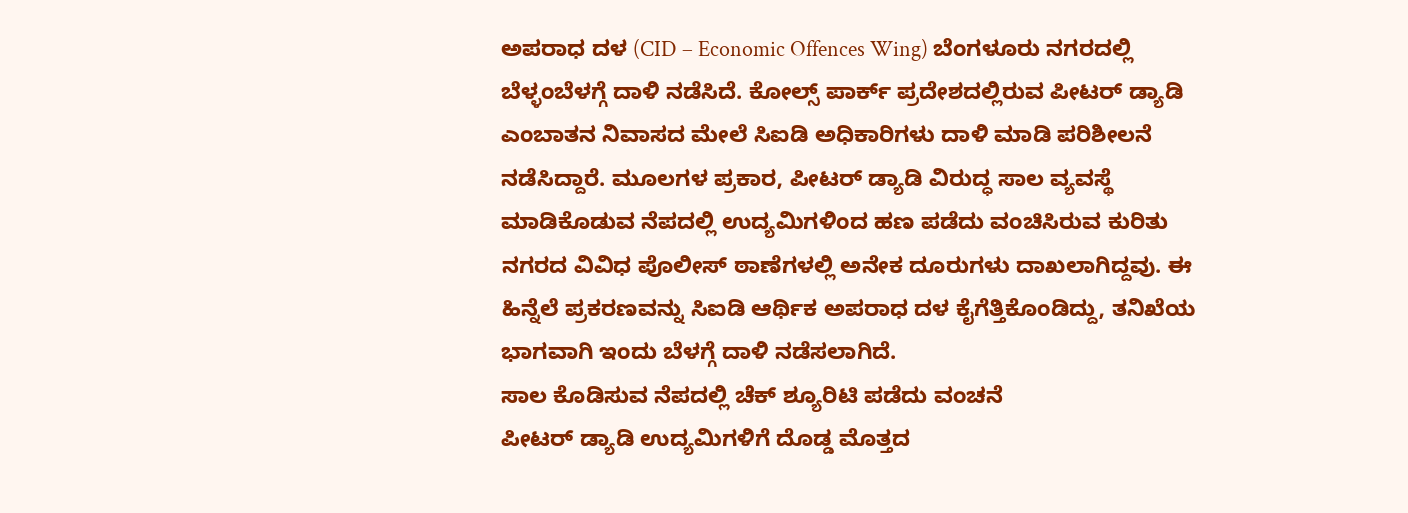ಅಪರಾಧ ದಳ (CID – Economic Offences Wing) ಬೆಂಗಳೂರು ನಗರದಲ್ಲಿ ಬೆಳ್ಳಂಬೆಳಗ್ಗೆ ದಾಳಿ ನಡೆಸಿದೆ. ಕೋಲ್ಸ್ ಪಾರ್ಕ್ ಪ್ರದೇಶದಲ್ಲಿರುವ ಪೀಟರ್ ಡ್ಯಾಡಿ ಎಂಬಾತನ ನಿವಾಸದ ಮೇಲೆ ಸಿಐಡಿ ಅಧಿಕಾರಿಗಳು ದಾಳಿ ಮಾಡಿ ಪರಿಶೀಲನೆ ನಡೆಸಿದ್ದಾರೆ. ಮೂಲಗಳ ಪ್ರಕಾರ, ಪೀಟರ್ ಡ್ಯಾಡಿ ವಿರುದ್ಧ ಸಾಲ ವ್ಯವಸ್ಥೆ ಮಾಡಿಕೊಡುವ ನೆಪದಲ್ಲಿ ಉದ್ಯಮಿಗಳಿಂದ ಹಣ ಪಡೆದು ವಂಚಿಸಿರುವ ಕುರಿತು ನಗರದ ವಿವಿಧ ಪೊಲೀಸ್ ಠಾಣೆಗಳಲ್ಲಿ ಅನೇಕ ದೂರುಗಳು ದಾಖಲಾಗಿದ್ದವು. ಈ ಹಿನ್ನೆಲೆ ಪ್ರಕರಣವನ್ನು ಸಿಐಡಿ ಆರ್ಥಿಕ ಅಪರಾಧ ದಳ ಕೈಗೆತ್ತಿಕೊಂಡಿದ್ದು, ತನಿಖೆಯ ಭಾಗವಾಗಿ ಇಂದು ಬೆಳಗ್ಗೆ ದಾಳಿ ನಡೆಸಲಾಗಿದೆ.
ಸಾಲ ಕೊಡಿಸುವ ನೆಪದಲ್ಲಿ ಚೆಕ್ ಶ್ಯೂರಿಟಿ ಪಡೆದು ವಂಚನೆ
ಪೀಟರ್ ಡ್ಯಾಡಿ ಉದ್ಯಮಿಗಳಿಗೆ ದೊಡ್ಡ ಮೊತ್ತದ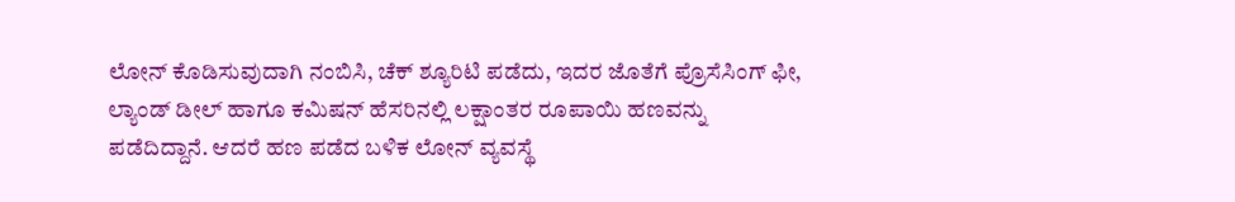ಲೋನ್ ಕೊಡಿಸುವುದಾಗಿ ನಂಬಿಸಿ, ಚೆಕ್ ಶ್ಯೂರಿಟಿ ಪಡೆದು, ಇದರ ಜೊತೆಗೆ ಪ್ರೊಸೆಸಿಂಗ್ ಫೀ, ಲ್ಯಾಂಡ್ ಡೀಲ್ ಹಾಗೂ ಕಮಿಷನ್ ಹೆಸರಿನಲ್ಲಿ ಲಕ್ಷಾಂತರ ರೂಪಾಯಿ ಹಣವನ್ನು ಪಡೆದಿದ್ದಾನೆ. ಆದರೆ ಹಣ ಪಡೆದ ಬಳಿಕ ಲೋನ್ ವ್ಯವಸ್ಥೆ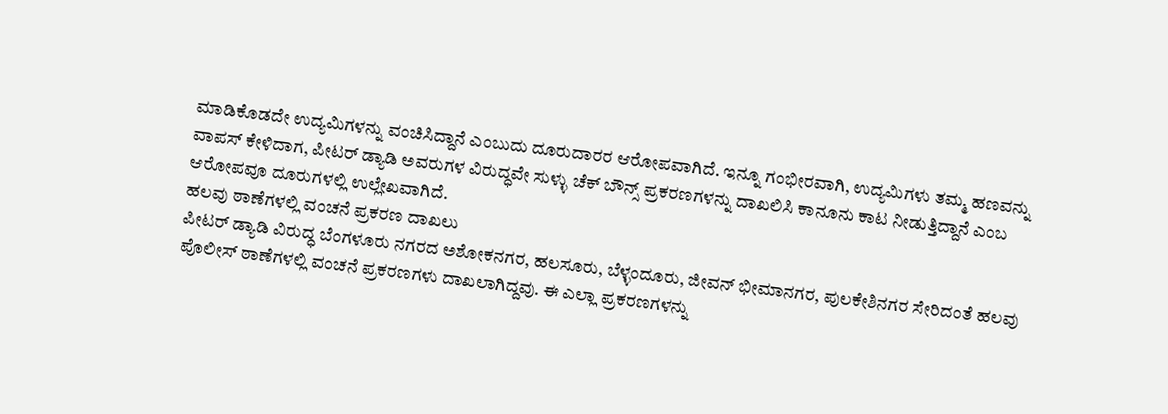ಮಾಡಿಕೊಡದೇ ಉದ್ಯಮಿಗಳನ್ನು ವಂಚಿಸಿದ್ದಾನೆ ಎಂಬುದು ದೂರುದಾರರ ಆರೋಪವಾಗಿದೆ. ಇನ್ನೂ ಗಂಭೀರವಾಗಿ, ಉದ್ಯಮಿಗಳು ತಮ್ಮ ಹಣವನ್ನು ವಾಪಸ್ ಕೇಳಿದಾಗ, ಪೀಟರ್ ಡ್ಯಾಡಿ ಅವರುಗಳ ವಿರುದ್ಧವೇ ಸುಳ್ಳು ಚೆಕ್ ಬೌನ್ಸ್ ಪ್ರಕರಣಗಳನ್ನು ದಾಖಲಿಸಿ ಕಾನೂನು ಕಾಟ ನೀಡುತ್ತಿದ್ದಾನೆ ಎಂಬ ಆರೋಪವೂ ದೂರುಗಳಲ್ಲಿ ಉಲ್ಲೇಖವಾಗಿದೆ.
ಹಲವು ಠಾಣೆಗಳಲ್ಲಿ ವಂಚನೆ ಪ್ರಕರಣ ದಾಖಲು
ಪೀಟರ್ ಡ್ಯಾಡಿ ವಿರುದ್ಧ ಬೆಂಗಳೂರು ನಗರದ ಅಶೋಕನಗರ, ಹಲಸೂರು, ಬೆಳ್ಳಂದೂರು, ಜೀವನ್ ಭೀಮಾನಗರ, ಪುಲಕೇಶಿನಗರ ಸೇರಿದಂತೆ ಹಲವು ಪೊಲೀಸ್ ಠಾಣೆಗಳಲ್ಲಿ ವಂಚನೆ ಪ್ರಕರಣಗಳು ದಾಖಲಾಗಿದ್ದವು. ಈ ಎಲ್ಲಾ ಪ್ರಕರಣಗಳನ್ನು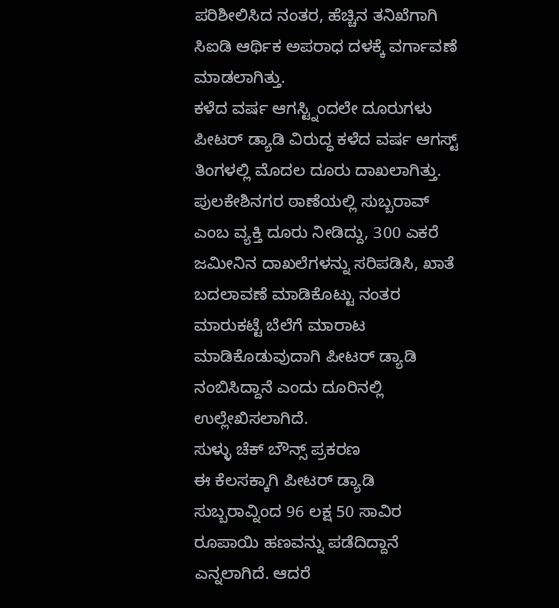ಪರಿಶೀಲಿಸಿದ ನಂತರ, ಹೆಚ್ಚಿನ ತನಿಖೆಗಾಗಿ ಸಿಐಡಿ ಆರ್ಥಿಕ ಅಪರಾಧ ದಳಕ್ಕೆ ವರ್ಗಾವಣೆ ಮಾಡಲಾಗಿತ್ತು.
ಕಳೆದ ವರ್ಷ ಆಗಸ್ಟ್ನಿಂದಲೇ ದೂರುಗಳು
ಪೀಟರ್ ಡ್ಯಾಡಿ ವಿರುದ್ಧ ಕಳೆದ ವರ್ಷ ಆಗಸ್ಟ್ ತಿಂಗಳಲ್ಲಿ ಮೊದಲ ದೂರು ದಾಖಲಾಗಿತ್ತು. ಪುಲಕೇಶಿನಗರ ಠಾಣೆಯಲ್ಲಿ ಸುಬ್ಬರಾವ್ ಎಂಬ ವ್ಯಕ್ತಿ ದೂರು ನೀಡಿದ್ದು, 300 ಎಕರೆ ಜಮೀನಿನ ದಾಖಲೆಗಳನ್ನು ಸರಿಪಡಿಸಿ, ಖಾತೆ ಬದಲಾವಣೆ ಮಾಡಿಕೊಟ್ಟು ನಂತರ ಮಾರುಕಟ್ಟೆ ಬೆಲೆಗೆ ಮಾರಾಟ ಮಾಡಿಕೊಡುವುದಾಗಿ ಪೀಟರ್ ಡ್ಯಾಡಿ ನಂಬಿಸಿದ್ದಾನೆ ಎಂದು ದೂರಿನಲ್ಲಿ ಉಲ್ಲೇಖಿಸಲಾಗಿದೆ.
ಸುಳ್ಳು ಚೆಕ್ ಬೌನ್ಸ್ ಪ್ರಕರಣ
ಈ ಕೆಲಸಕ್ಕಾಗಿ ಪೀಟರ್ ಡ್ಯಾಡಿ ಸುಬ್ಬರಾವ್ನಿಂದ 96 ಲಕ್ಷ 50 ಸಾವಿರ ರೂಪಾಯಿ ಹಣವನ್ನು ಪಡೆದಿದ್ದಾನೆ ಎನ್ನಲಾಗಿದೆ. ಆದರೆ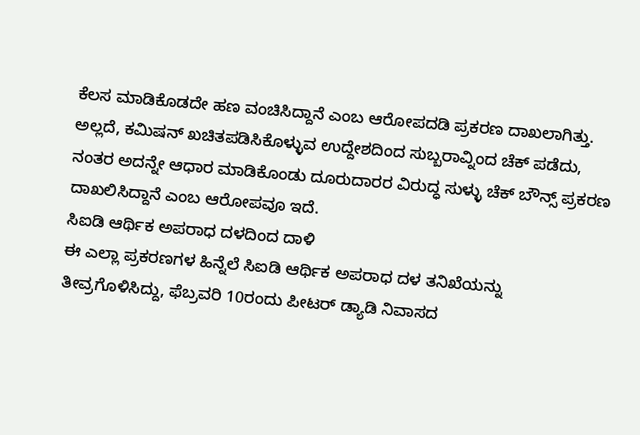ಕೆಲಸ ಮಾಡಿಕೊಡದೇ ಹಣ ವಂಚಿಸಿದ್ದಾನೆ ಎಂಬ ಆರೋಪದಡಿ ಪ್ರಕರಣ ದಾಖಲಾಗಿತ್ತು. ಅಲ್ಲದೆ, ಕಮಿಷನ್ ಖಚಿತಪಡಿಸಿಕೊಳ್ಳುವ ಉದ್ದೇಶದಿಂದ ಸುಬ್ಬರಾವ್ನಿಂದ ಚೆಕ್ ಪಡೆದು, ನಂತರ ಅದನ್ನೇ ಆಧಾರ ಮಾಡಿಕೊಂಡು ದೂರುದಾರರ ವಿರುದ್ಧ ಸುಳ್ಳು ಚೆಕ್ ಬೌನ್ಸ್ ಪ್ರಕರಣ ದಾಖಲಿಸಿದ್ದಾನೆ ಎಂಬ ಆರೋಪವೂ ಇದೆ.
ಸಿಐಡಿ ಆರ್ಥಿಕ ಅಪರಾಧ ದಳದಿಂದ ದಾಳಿ
ಈ ಎಲ್ಲಾ ಪ್ರಕರಣಗಳ ಹಿನ್ನೆಲೆ ಸಿಐಡಿ ಆರ್ಥಿಕ ಅಪರಾಧ ದಳ ತನಿಖೆಯನ್ನು ತೀವ್ರಗೊಳಿಸಿದ್ದು, ಫೆಬ್ರವರಿ 10ರಂದು ಪೀಟರ್ ಡ್ಯಾಡಿ ನಿವಾಸದ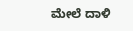ಮೇಲೆ ದಾಳಿ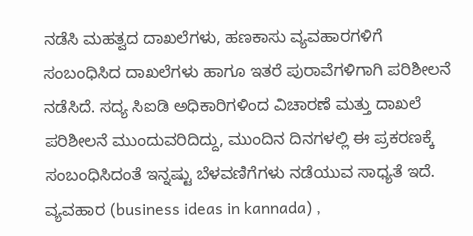ನಡೆಸಿ ಮಹತ್ವದ ದಾಖಲೆಗಳು, ಹಣಕಾಸು ವ್ಯವಹಾರಗಳಿಗೆ ಸಂಬಂಧಿಸಿದ ದಾಖಲೆಗಳು ಹಾಗೂ ಇತರೆ ಪುರಾವೆಗಳಿಗಾಗಿ ಪರಿಶೀಲನೆ ನಡೆಸಿದೆ. ಸದ್ಯ ಸಿಐಡಿ ಅಧಿಕಾರಿಗಳಿಂದ ವಿಚಾರಣೆ ಮತ್ತು ದಾಖಲೆ ಪರಿಶೀಲನೆ ಮುಂದುವರಿದಿದ್ದು, ಮುಂದಿನ ದಿನಗಳಲ್ಲಿ ಈ ಪ್ರಕರಣಕ್ಕೆ ಸಂಬಂಧಿಸಿದಂತೆ ಇನ್ನಷ್ಟು ಬೆಳವಣಿಗೆಗಳು ನಡೆಯುವ ಸಾಧ್ಯತೆ ಇದೆ.
ವ್ಯವಹಾರ (business ideas in kannada) ,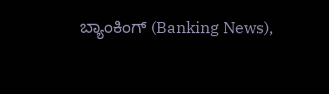ಬ್ಯಾಂಕಿಂಗ್ (Banking News),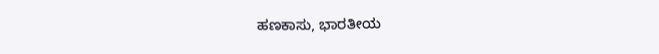ಹಣಕಾಸು, ಭಾರತೀಯ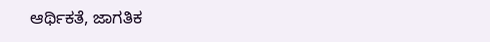ಆರ್ಥಿಕತೆ, ಜಾಗತಿಕ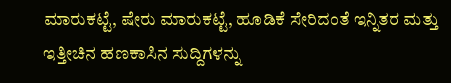ಮಾರುಕಟ್ಟೆ, ಷೇರು ಮಾರುಕಟ್ಟೆ, ಹೂಡಿಕೆ ಸೇರಿದಂತೆ ಇನ್ನಿತರ ಮತ್ತು ಇತ್ತೀಚಿನ ಹಣಕಾಸಿನ ಸುದ್ದಿಗಳನ್ನು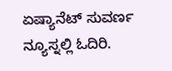ಏಷ್ಯಾನೆಟ್ ಸುವರ್ಣ ನ್ಯೂಸ್ನಲ್ಲಿ ಓದಿರಿ.